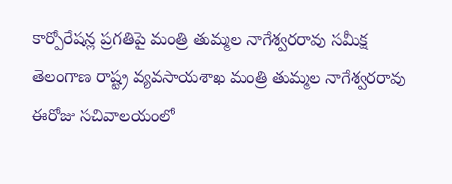కార్పోరేషన్ల ప్రగతిపై మంత్రి తుమ్మల నాగేశ్వరరావు సమీక్ష
తెలంగాణ రాష్ట్ర వ్యవసాయశాఖ మంత్రి తుమ్మల నాగేశ్వరరావు ఈరోజు సచివాలయంలో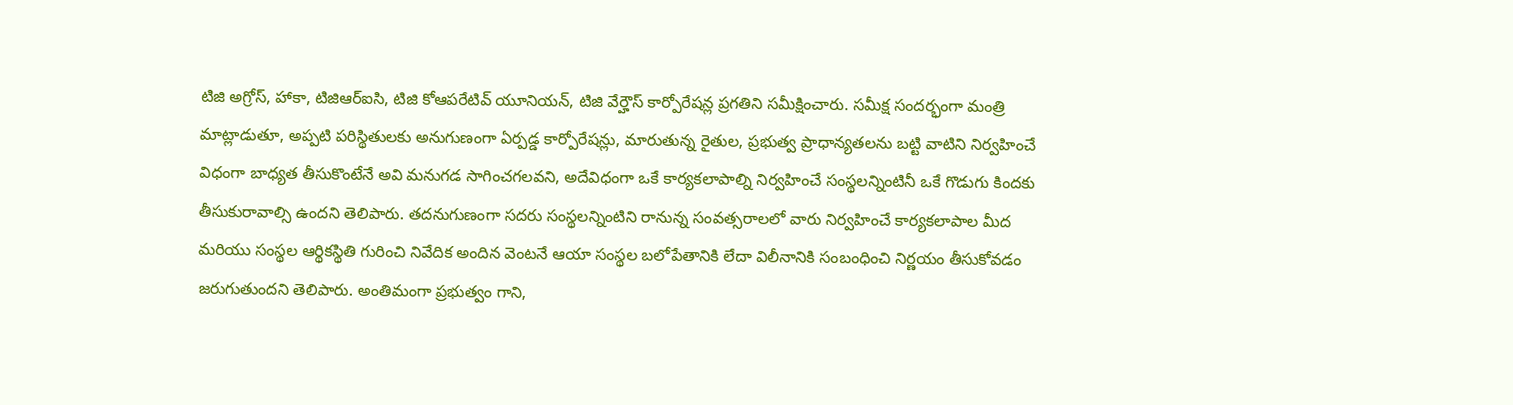టిజి అగ్రోస్, హాకా, టిజిఆర్ఐసి, టిజి కోఆపరేటివ్ యూనియన్, టిజి వేర్హౌస్ కార్పోరేషన్ల ప్రగతిని సమీక్షించారు. సమీక్ష సందర్భంగా మంత్రి మాట్లాడుతూ, అప్పటి పరిస్థితులకు అనుగుణంగా ఏర్పడ్డ కార్పోరేషన్లు, మారుతున్న రైతుల, ప్రభుత్వ ప్రాధాన్యతలను బట్టి వాటిని నిర్వహించే విధంగా బాధ్యత తీసుకొంటేనే అవి మనుగడ సాగించగలవని, అదేవిధంగా ఒకే కార్యకలాపాల్ని నిర్వహించే సంస్థలన్నింటినీ ఒకే గొడుగు కిందకు తీసుకురావాల్సి ఉందని తెలిపారు. తదనుగుణంగా సదరు సంస్థలన్నింటిని రానున్న సంవత్సరాలలో వారు నిర్వహించే కార్యకలాపాల మీద మరియు సంస్థల ఆర్థికస్థితి గురించి నివేదిక అందిన వెంటనే ఆయా సంస్థల బలోపేతానికి లేదా విలీనానికి సంబంధించి నిర్ణయం తీసుకోవడం జరుగుతుందని తెలిపారు. అంతిమంగా ప్రభుత్వం గాని,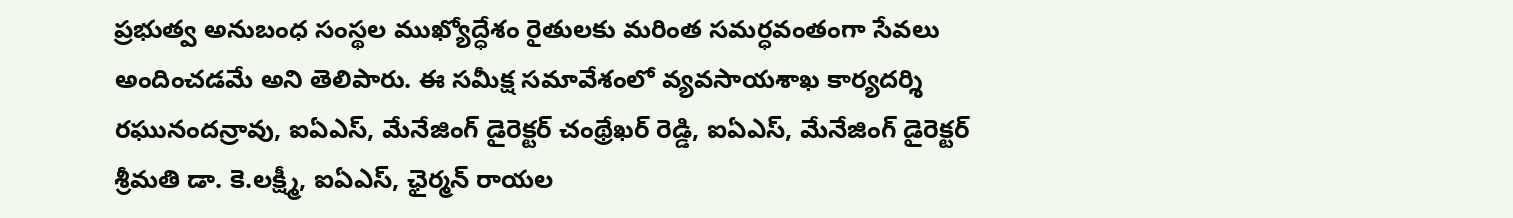ప్రభుత్వ అనుబంధ సంస్థల ముఖ్యోద్ధేశం రైతులకు మరింత సమర్ధవంతంగా సేవలు అందించడమే అని తెలిపారు. ఈ సమీక్ష సమావేశంలో వ్యవసాయశాఖ కార్యదర్శి రఘునందన్రావు, ఐఏఎస్, మేనేజింగ్ డైరెక్టర్ చంథ్రేఖర్ రెడ్డి, ఐఏఎస్, మేనేజింగ్ డైరెక్టర్ శ్రీమతి డా. కె.లక్ష్మీ, ఐఏఎస్, ఛైర్మన్ రాయల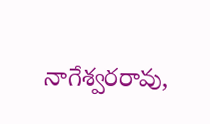నాగేశ్వరరావు,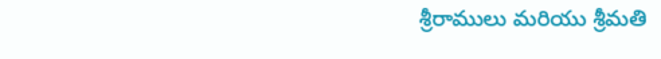శ్రీరాములు మరియు శ్రీమతి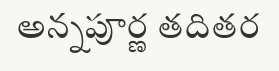అన్నపూర్ణ తదితర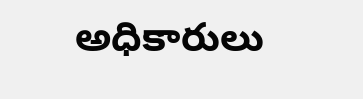అధికారులు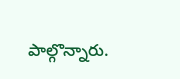పాల్గొన్నారు.